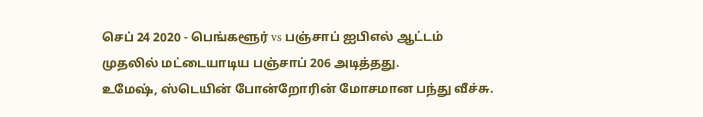செப் 24 2020 - பெங்களூர் vs பஞ்சாப் ஐபிஎல் ஆட்டம்
முதலில் மட்டையாடிய பஞ்சாப் 206 அடித்தது.
உமேஷ், ஸ்டெயின் போன்றோரின் மோசமான பந்து வீச்சு.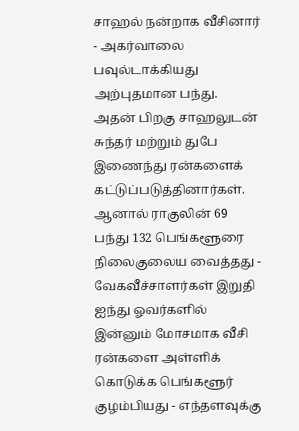சாஹல் நன்றாக வீசினார் - அகர்வாலை பவுல்டாக்கியது அற்புதமான பந்து.
அதன் பிறகு சாஹலுடன் சுந்தர் மற்றும் துபே இணைந்து ரன்களைக் கட்டுப்படுத்தினார்கள்.
ஆனால் ராகுலின் 69 பந்து 132 பெங்களூரை நிலைகுலைய வைத்தது - வேகவீச்சாளர்கள் இறுதி ஐந்து ஓவர்களில் இன்னும் மோசமாக வீசி ரன்களை அள்ளிக் கொடுக்க பெங்களூர் குழம்பியது - எந்தளவுக்கு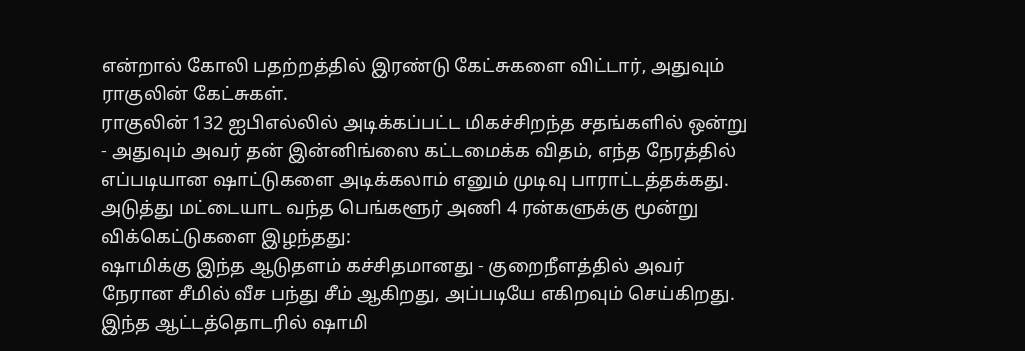என்றால் கோலி பதற்றத்தில் இரண்டு கேட்சுகளை விட்டார், அதுவும் ராகுலின் கேட்சுகள்.
ராகுலின் 132 ஐபிஎல்லில் அடிக்கப்பட்ட மிகச்சிறந்த சதங்களில் ஒன்று - அதுவும் அவர் தன் இன்னிங்ஸை கட்டமைக்க விதம், எந்த நேரத்தில் எப்படியான ஷாட்டுகளை அடிக்கலாம் எனும் முடிவு பாராட்டத்தக்கது.
அடுத்து மட்டையாட வந்த பெங்களூர் அணி 4 ரன்களுக்கு மூன்று விக்கெட்டுகளை இழந்தது:
ஷாமிக்கு இந்த ஆடுதளம் கச்சிதமானது - குறைநீளத்தில் அவர் நேரான சீமில் வீச பந்து சீம் ஆகிறது, அப்படியே எகிறவும் செய்கிறது. இந்த ஆட்டத்தொடரில் ஷாமி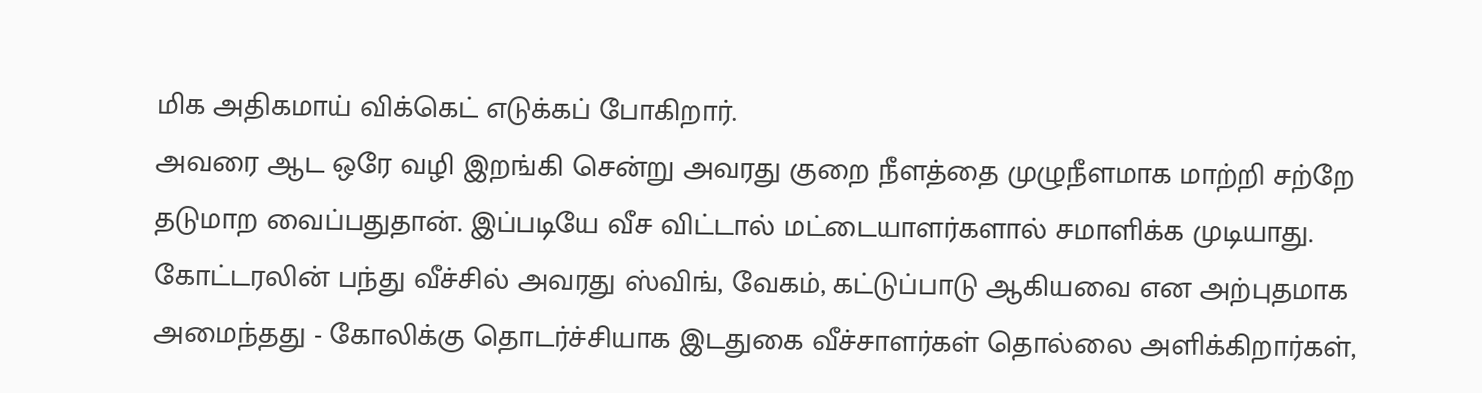மிக அதிகமாய் விக்கெட் எடுக்கப் போகிறார்.
அவரை ஆட ஒரே வழி இறங்கி சென்று அவரது குறை நீளத்தை முழுநீளமாக மாற்றி சற்றே தடுமாற வைப்பதுதான். இப்படியே வீச விட்டால் மட்டையாளர்களால் சமாளிக்க முடியாது.
கோட்டரலின் பந்து வீச்சில் அவரது ஸ்விங், வேகம், கட்டுப்பாடு ஆகியவை என அற்புதமாக அமைந்தது - கோலிக்கு தொடர்ச்சியாக இடதுகை வீச்சாளர்கள் தொல்லை அளிக்கிறார்கள்,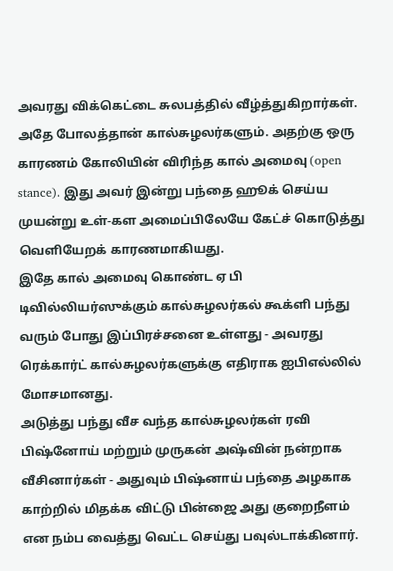அவரது விக்கெட்டை சுலபத்தில் வீழ்த்துகிறார்கள். அதே போலத்தான் கால்சுழலர்களும். அதற்கு ஒரு காரணம் கோலியின் விரிந்த கால் அமைவு (open stance). இது அவர் இன்று பந்தை ஹூக் செய்ய முயன்று உள்-கள அமைப்பிலேயே கேட்ச் கொடுத்து வெளியேறக் காரணமாகியது.
இதே கால் அமைவு கொண்ட ஏ பி டிவில்லியர்ஸுக்கும் கால்சுழலர்கல் கூக்ளி பந்து வரும் போது இப்பிரச்சனை உள்ளது - அவரது ரெக்கார்ட் கால்சுழலர்களுக்கு எதிராக ஐபிஎல்லில் மோசமானது.
அடுத்து பந்து வீச வந்த கால்சுழலர்கள் ரவி பிஷ்னோய் மற்றும் முருகன் அஷ்வின் நன்றாக வீசினார்கள் - அதுவும் பிஷ்னாய் பந்தை அழகாக காற்றில் மிதக்க விட்டு பின்ஜை அது குறைநீளம் என நம்ப வைத்து வெட்ட செய்து பவுல்டாக்கினார்.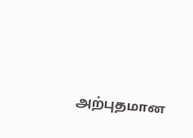அற்புதமான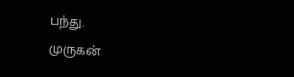பந்து.
முருகன்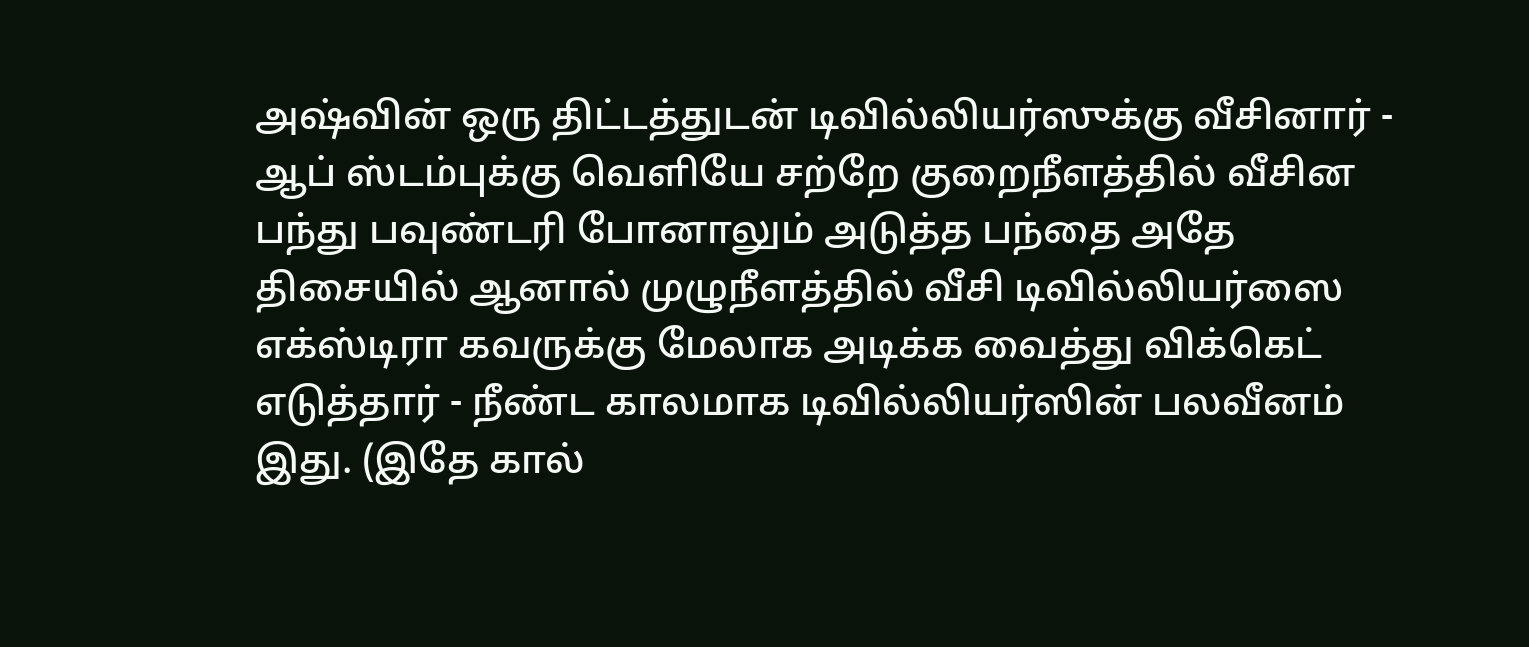அஷ்வின் ஒரு திட்டத்துடன் டிவில்லியர்ஸுக்கு வீசினார் - ஆப் ஸ்டம்புக்கு வெளியே சற்றே குறைநீளத்தில் வீசின பந்து பவுண்டரி போனாலும் அடுத்த பந்தை அதே திசையில் ஆனால் முழுநீளத்தில் வீசி டிவில்லியர்ஸை எக்ஸ்டிரா கவருக்கு மேலாக அடிக்க வைத்து விக்கெட் எடுத்தார் - நீண்ட காலமாக டிவில்லியர்ஸின் பலவீனம் இது. (இதே கால்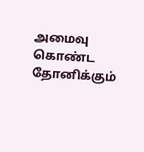அமைவு கொண்ட தோனிக்கும்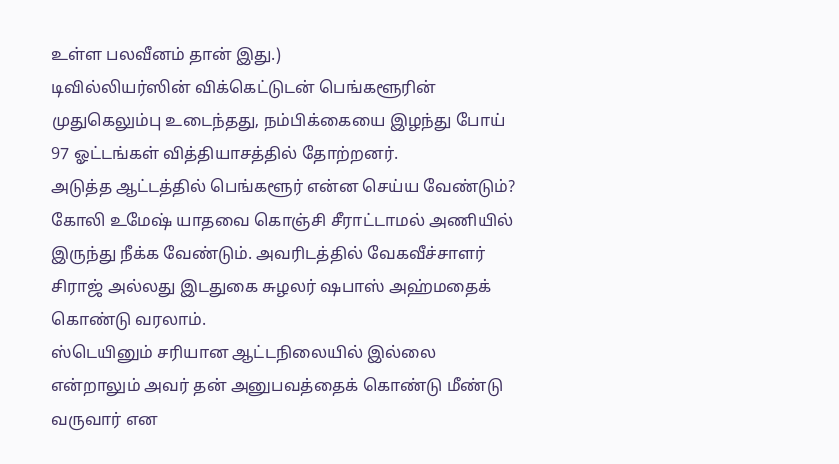உள்ள பலவீனம் தான் இது.)
டிவில்லியர்ஸின் விக்கெட்டுடன் பெங்களூரின் முதுகெலும்பு உடைந்தது, நம்பிக்கையை இழந்து போய் 97 ஓட்டங்கள் வித்தியாசத்தில் தோற்றனர்.
அடுத்த ஆட்டத்தில் பெங்களூர் என்ன செய்ய வேண்டும்?
கோலி உமேஷ் யாதவை கொஞ்சி சீராட்டாமல் அணியில் இருந்து நீக்க வேண்டும். அவரிடத்தில் வேகவீச்சாளர் சிராஜ் அல்லது இடதுகை சுழலர் ஷபாஸ் அஹ்மதைக் கொண்டு வரலாம்.
ஸ்டெயினும் சரியான ஆட்டநிலையில் இல்லை என்றாலும் அவர் தன் அனுபவத்தைக் கொண்டு மீண்டு வருவார் என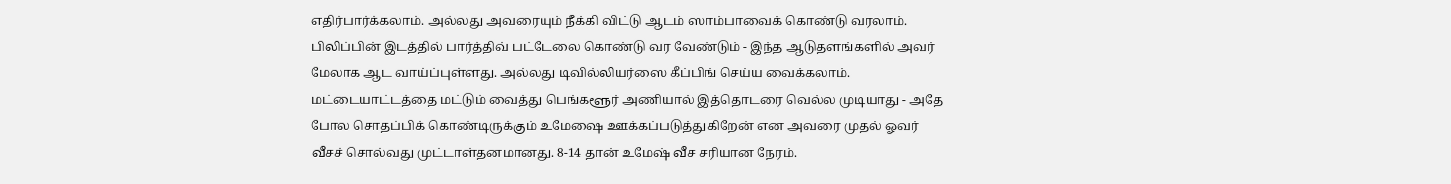எதிர்பார்க்கலாம். அல்லது அவரையும் நீக்கி விட்டு ஆடம் ஸாம்பாவைக் கொண்டு வரலாம்.
பிலிப்பின் இடத்தில் பார்த்திவ் பட்டேலை கொண்டு வர வேண்டும் - இந்த ஆடுதளங்களில் அவர் மேலாக ஆட வாய்ப்புள்ளது. அல்லது டிவில்லியர்ஸை கீப்பிங் செய்ய வைக்கலாம்.
மட்டையாட்டத்தை மட்டும் வைத்து பெங்களூர் அணியால் இத்தொடரை வெல்ல முடியாது - அதே போல சொதப்பிக் கொண்டிருக்கும் உமேஷை ஊக்கப்படுத்துகிறேன் என அவரை முதல் ஓவர் வீசச் சொல்வது முட்டாள்தனமானது. 8-14 தான் உமேஷ் வீச சரியான நேரம்.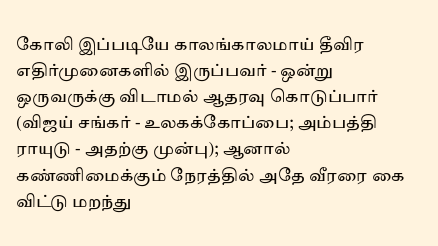கோலி இப்படியே காலங்காலமாய் தீவிர எதிர்முனைகளில் இருப்பவர் - ஒன்று ஒருவருக்கு விடாமல் ஆதரவு கொடுப்பார் (விஜய் சங்கர் - உலகக்கோப்பை; அம்பத்தி ராயுடு - அதற்கு முன்பு); ஆனால் கண்ணிமைக்கும் நேரத்தில் அதே வீரரை கை விட்டு மறந்து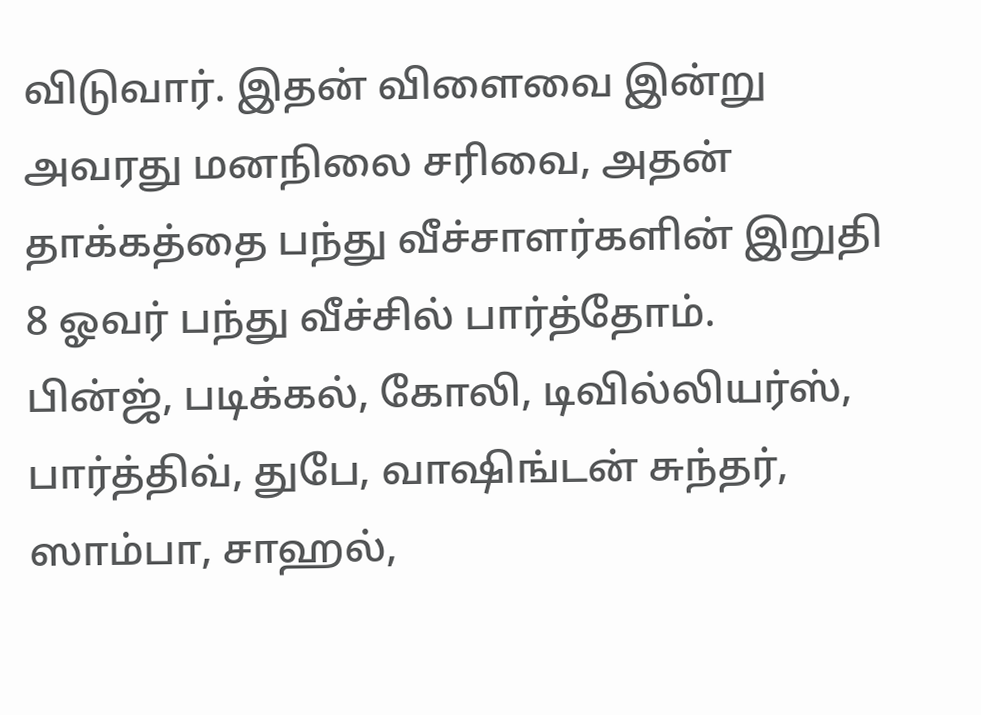விடுவார். இதன் விளைவை இன்று அவரது மனநிலை சரிவை, அதன் தாக்கத்தை பந்து வீச்சாளர்களின் இறுதி 8 ஓவர் பந்து வீச்சில் பார்த்தோம்.
பின்ஜ், படிக்கல், கோலி, டிவில்லியர்ஸ், பார்த்திவ், துபே, வாஷிங்டன் சுந்தர், ஸாம்பா, சாஹல்,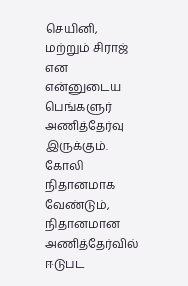செயினி, மற்றும் சிராஜ் என என்னுடைய பெங்களுர் அணித்தேர்வு இருக்கும்.
கோலி நிதானமாக வேண்டும், நிதானமான அணித்தேர்வில் ஈடுபட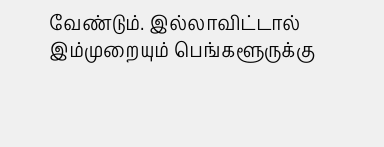வேண்டும். இல்லாவிட்டால் இம்முறையும் பெங்களூருக்கு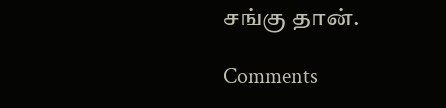சங்கு தான்.

Comments